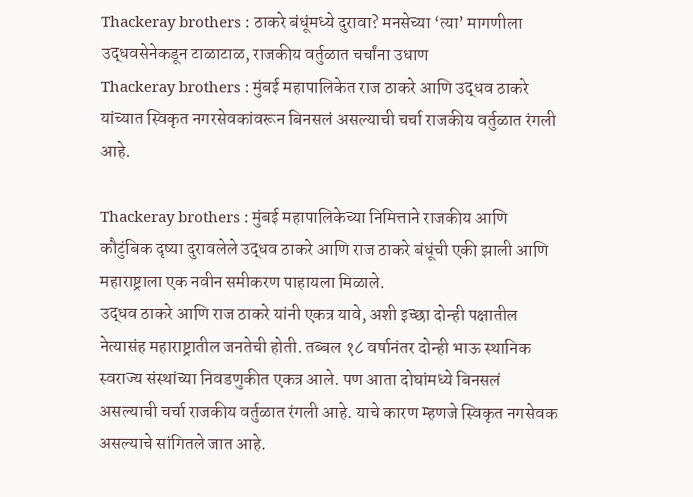Thackeray brothers : ठाकरे बंधूंमध्ये दुरावा? मनसेच्या ‘त्या’ मागणीला उद्धवसेनेकडून टाळाटाळ, राजकीय वर्तुळात चर्चांना उधाण
Thackeray brothers : मुंबई महापालिकेत राज ठाकरे आणि उद्धव ठाकरे यांच्यात स्विकृत नगरसेवकांवरून बिनसलं असल्याची चर्चा राजकीय वर्तुळात रंगली आहे.

Thackeray brothers : मुंबई महापालिकेच्या निमित्ताने राजकीय आणि कौटुंबिक दृष्या दुरावलेले उद्धव ठाकरे आणि राज ठाकरे बंधूंची एकी झाली आणि महाराष्ट्राला एक नवीन समीकरण पाहायला मिळाले.
उद्धव ठाकरे आणि राज ठाकरे यांनी एकत्र यावे, अशी इच्छा दोन्ही पक्षातील नेत्यासंह महाराष्ट्रातील जनतेची होती. तब्बल १८ वर्षानंतर दोन्ही भाऊ स्थानिक स्वराज्य संस्थांच्या निवडणुकीत एकत्र आले. पण आता दोघांमध्ये बिनसलं असल्याची चर्चा राजकीय वर्तुळात रंगली आहे. याचे कारण म्हणजे स्विकृत नगसेवक असल्याचे सांगितले जात आहे.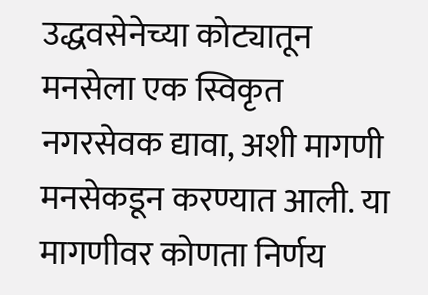उद्धवसेनेच्या कोट्यातून मनसेला एक स्विकृत नगरसेवक द्यावा, अशी मागणी मनसेकडून करण्यात आली. या मागणीवर कोणता निर्णय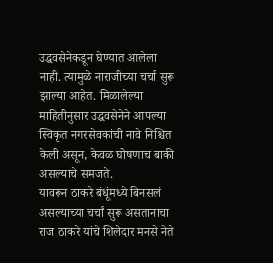उद्धवसेनेकडून घेण्यात आलेला नाही. त्यामुळे नाराजीच्या चर्चा सुरू झाल्या आहेत. मिळालेल्या माहितीनुसार उद्धवसेनेने आपल्या स्विकृत नगरसेवकांची नावे निश्चित केली असून, केवळ घोषणाच बाकी असल्याचे समजते.
यावरून ठाकरे बंधूंमध्ये बिनसलं असल्याच्या चर्चां सुरू असतानाचा राज ठाकरे यांचे शिलेदार मनसे नेते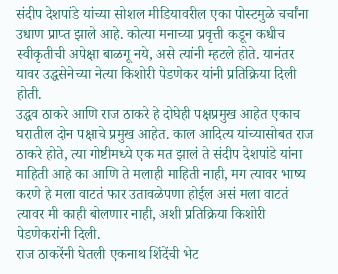संदीप देशपांडे यांच्या सोशल मीडियावरील एका पोस्टमुळे चर्चांना उधाण प्राप्त झाले आहे. कोत्या मनाच्या प्रवृत्ती कडून कधीच स्वीकृतीची अपेक्षा बाळगू नये, असे त्यांनी म्हटले होते. यानंतर यावर उद्धसेनेच्या नेत्या किशोरी पेडणेकर यांनी प्रतिक्रिया दिली होती.
उद्धव ठाकरे आणि राज ठाकरे हे दोघेही पक्षप्रमुख आहेत एकाच घरातील दोन पक्षाचे प्रमुख आहेत. काल आदित्य यांच्यासोबत राज ठाकरे होते, त्या गोष्टीमध्ये एक मत झालं ते संदीप देशपांडे यांना माहिती आहे का आणि ते मलाही माहिती नाही, मग त्यावर भाष्य करणे हे मला वाटतं फार उतावळेपणा होईल असं मला वाटतं त्यावर मी काही बोलणार नाही, अशी प्रतिक्रिया किशोरी पेडणेकरांनी दिली.
राज ठाकरेंनी घेतली एकनाथ शिंदेंची भेट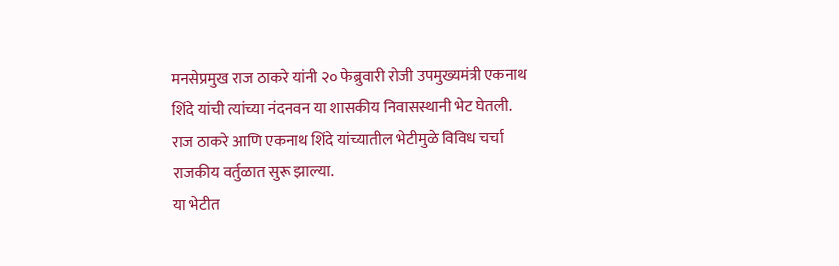मनसेप्रमुख राज ठाकरे यांनी २० फेब्रुवारी रोजी उपमुख्यमंत्री एकनाथ शिंदे यांची त्यांच्या नंदनवन या शासकीय निवासस्थानी भेट घेतली. राज ठाकरे आणि एकनाथ शिंदे यांच्यातील भेटीमुळे विविध चर्चा राजकीय वर्तुळात सुरू झाल्या.
या भेटीत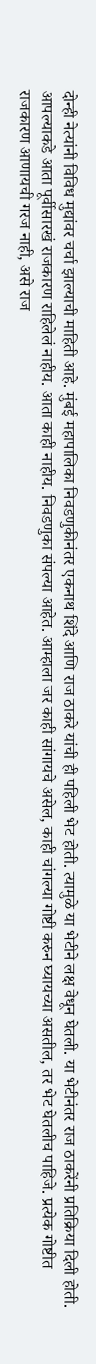दोन्ही नेत्यांनी विविध मुद्यांवर चर्चा झाल्याची माहिती आहे. मुंबई महापालिका निवडणुकीनंतर एकनाथ शिंदे आणि राज ठाकरे यांची ही पहिली भेट होती. त्यामुळे या भेटीने लक्ष वेधून घेतली. या भेटीनंतर राज ठाकरेंनी प्रतिक्रिया दिली होती.
आपल्याकडे आता पूर्वीसारखं राजकारण राहिलेलं नाहीय. आता काही नाहीय. निवडणुका संपल्या आहेत. आम्हाला जर काही सांगायचे असेल, काही चांगल्या गोष्टी करुन घ्यायच्या असतील, तर भेट घेतलीच पाहिजे. प्रत्येक गोष्टीत राजकारण आणायची गरज नाही, असे राज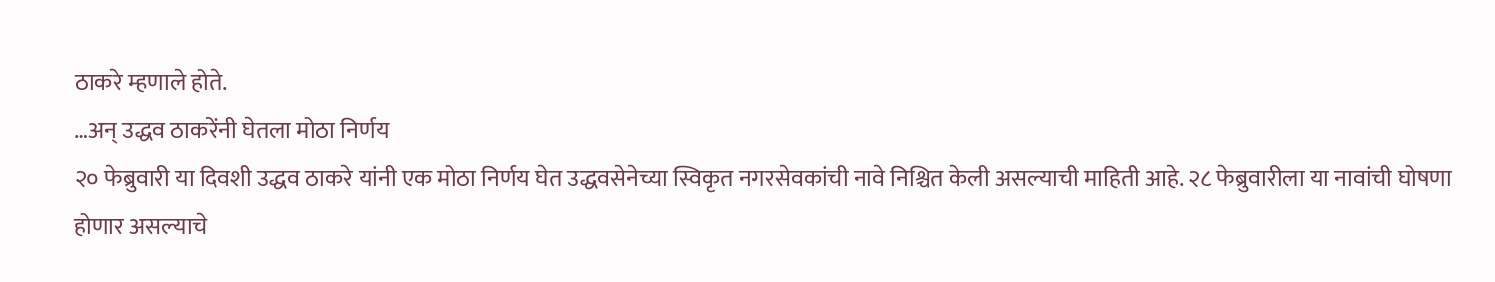ठाकरे म्हणाले होते.
…अन् उद्धव ठाकरेंनी घेतला मोठा निर्णय
२० फेब्रुवारी या दिवशी उद्धव ठाकरे यांनी एक मोठा निर्णय घेत उद्धवसेनेच्या स्विकृत नगरसेवकांची नावे निश्चित केली असल्याची माहिती आहे. २८ फेब्रुवारीला या नावांची घोषणा होणार असल्याचे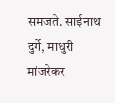समजते. साईनाथ दुर्गे, माधुरी मांजरेकर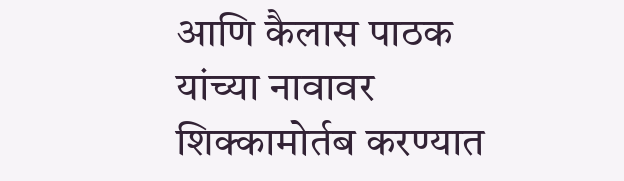आणि कैलास पाठक यांच्या नावावर शिक्कामोर्तब करण्यात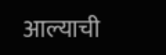आल्याची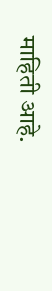माहिती आहे.